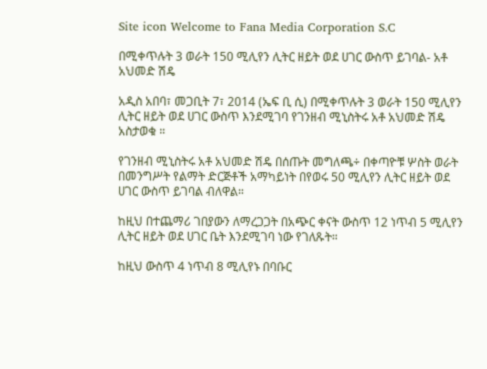Site icon Welcome to Fana Media Corporation S.C

በሚቀጥሉት 3 ወራት 150 ሚሊየን ሊትር ዘይት ወደ ሀገር ውስጥ ይገባል- አቶ አህመድ ሽዴ

አዲስ አበባ፣ መጋቢት 7፣ 2014 (ኤፍ ቢ ሲ) በሚቀጥሉት 3 ወራት 150 ሚሊየን ሊትር ዘይት ወደ ሀገር ውስጥ እንደሚገባ የገንዘብ ሚኒስትሩ አቶ አህመድ ሽዴ አስታወቁ ።

የገንዘብ ሚኒስትሩ አቶ አህመድ ሽዴ በሰጡት መግለጫ÷ በቀጣዮቹ ሦስት ወራት በመንግሥት የልማት ድርጅቶች አማካይነት በየወሩ 50 ሚሊየን ሊትር ዘይት ወደ ሀገር ውስጥ ይገባል ብለዋል።

ከዚህ በተጨማሪ ገበያውን ለማረጋጋት በአጭር ቀናት ውስጥ 12 ነጥብ 5 ሚሊየን ሊትር ዘይት ወደ ሀገር ቤት እንደሚገባ ነው የገለጹት።

ከዚህ ውስጥ 4 ነጥብ 8 ሚሊየኑ በባቡር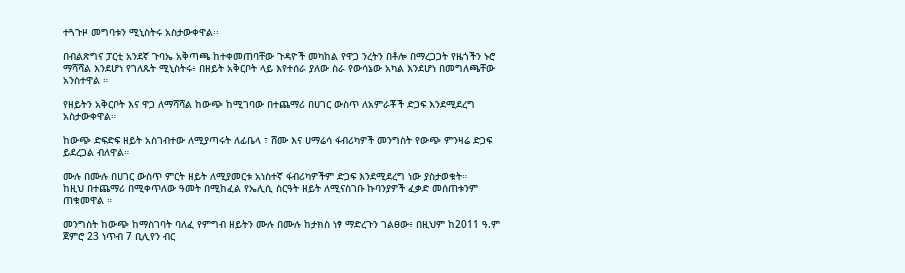ተጓጉዞ መግባቱን ሚኒስትሩ አስታውቀዋል፡፡

በብልጽግና ፓርቲ አንደኛ ጉባኤ አቅጣጫ ከተቀመጠባቸው ጉዳዮች መካከል የዋጋ ንረትን በቶሎ በማረጋጋት የዜጎችን ኑሮ ማሻሻል እንደሆነ የገለጹት ሚኒስትሩ፥ በዘይት አቅርቦት ላይ እየተሰራ ያለው ስራ የውሳኔው አካል እንደሆነ በመግለጫቸው አንስተዋል ።

የዘይትን አቅርቦት እና ዋጋ ለማሻሻል ከውጭ ከሚገባው በተጨማሪ በሀገር ውስጥ ለአምራቾች ድጋፍ እንደሚደረግ አስታውቀዋል።

ከውጭ ድፍድፍ ዘይት አስገብተው ለሚያጣሩት ለፊቤላ ፣ ሸሙ እና ሀማሬሳ ፋብሪካዎች መንግስት የውጭ ምንዛሬ ድጋፍ ይደረጋል ብለዋል።

ሙሉ በሙሉ በሀገር ውስጥ ምርት ዘይት ለሚያመርቱ አነስተኛ ፋብሪካዎችም ድጋፍ እንደሚደረግ ነው ያስታወቁት።
ከዚህ በተጨማሪ በሚቀጥለው ዓመት በሚከፈል የኤሊሲ ስርዓት ዘይት ለሚናስገቡ ኩባንያዎች ፈቃድ መሰጠቱንም ጠቁመዋል ።

መንግስት ከውጭ ከማስገባት ባለፈ የምግብ ዘይትን ሙሉ በሙሉ ከታክስ ነፃ ማድረጉን ገልፀው፥ በዚህም ከ2011 ዓ.ም ጀምሮ 23 ነጥብ 7 ቢሊየን ብር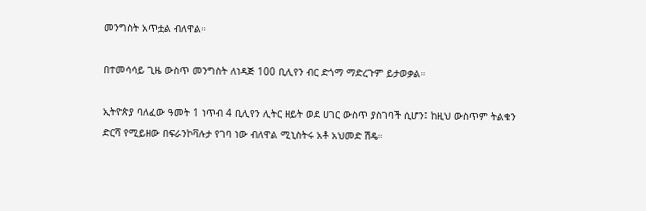መንግስት አጥቷል ብለዋል።

በተመሳሳይ ጊዜ ውስጥ መንግስት ለነዳጅ 100 ቢሊየን ብር ድጎማ ማድረጉም ይታወቃል።

ኢትዮጵያ ባለፈው ዓመት 1 ነጥብ 4 ቢሊየን ሊትር ዘይት ወደ ሀገር ውስጥ ያስገባች ሲሆን፤ ከዚህ ውስጥም ትልቁን ድርሻ የሚይዘው በፍራንኮቫሉታ የገባ ነው ብለዋል ሚኒስትሩ አቶ አህመድ ሽዴ።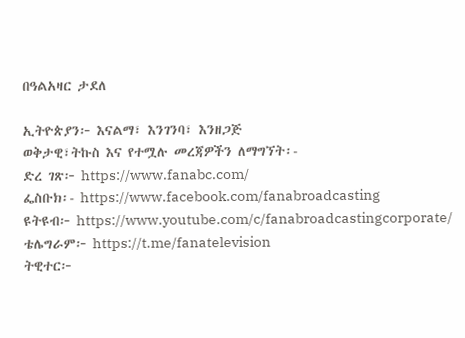በዓልአዛር ታደለ

ኢትዮጵያን፦ እናልማ፣ እንገንባ፣ እንዘጋጅ
ወቅታዊ፣ትኩስ እና የተሟሉ መረጃዎችን ለማግኘት፡-
ድረ ገጽ፦ https://www.fanabc.com/
ፌስቡክ፡- https://www.facebook.com/fanabroadcasting
ዩትዩብ፦ https://www.youtube.com/c/fanabroadcastingcorporate/
ቴሌግራም፦ https://t.me/fanatelevision
ትዊተር፦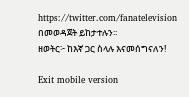https://twitter.com/fanatelevision በመወዳጀት ይከታተሉን፡፡
ዘወትር፦ ከእኛ ጋር ስላሉ እናመሰግናለን!

Exit mobile version